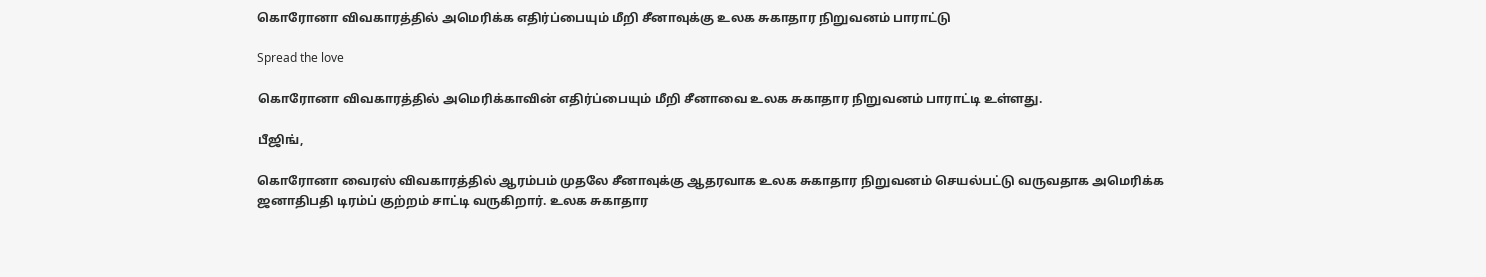கொரோனா விவகாரத்தில் அமெரிக்க எதிர்ப்பையும் மீறி சீனாவுக்கு உலக சுகாதார நிறுவனம் பாராட்டு

Spread the love

கொரோனா விவகாரத்தில் அமெரிக்காவின் எதிர்ப்பையும் மீறி சீனாவை உலக சுகாதார நிறுவனம் பாராட்டி உள்ளது.

பீஜிங்,

கொரோனா வைரஸ் விவகாரத்தில் ஆரம்பம் முதலே சீனாவுக்கு ஆதரவாக உலக சுகாதார நிறுவனம் செயல்பட்டு வருவதாக அமெரிக்க ஜனாதிபதி டிரம்ப் குற்றம் சாட்டி வருகிறார். உலக சுகாதார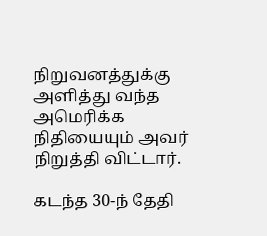நிறுவனத்துக்கு அளித்து வந்த அமெரிக்க நிதியையும் அவர் நிறுத்தி விட்டார்.

கடந்த 30-ந் தேதி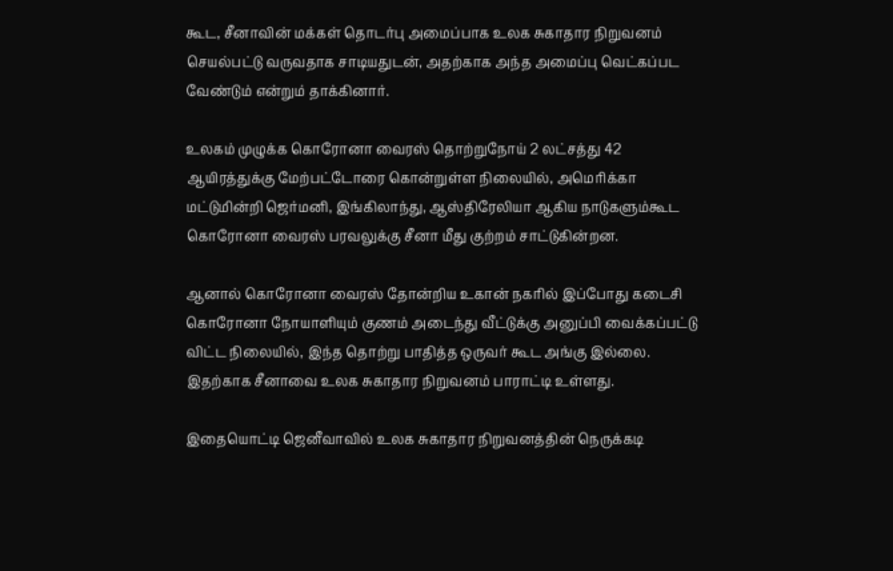கூட, சீனாவின் மக்கள் தொடர்பு அமைப்பாக உலக சுகாதார நிறுவனம் செயல்பட்டு வருவதாக சாடியதுடன், அதற்காக அந்த அமைப்பு வெட்கப்பட வேண்டும் என்றும் தாக்கினார்.

உலகம் முழுக்க கொரோனா வைரஸ் தொற்றுநோய் 2 லட்சத்து 42 ஆயிரத்துக்கு மேற்பட்டோரை கொன்றுள்ள நிலையில், அமெரிக்கா மட்டுமின்றி ஜெர்மனி, இங்கிலாந்து, ஆஸ்திரேலியா ஆகிய நாடுகளும்கூட கொரோனா வைரஸ் பரவலுக்கு சீனா மீது குற்றம் சாட்டுகின்றன.

ஆனால் கொரோனா வைரஸ் தோன்றிய உகான் நகரில் இப்போது கடைசி கொரோனா நோயாளியும் குணம் அடைந்து வீட்டுக்கு அனுப்பி வைக்கப்பட்டு விட்ட நிலையில், இந்த தொற்று பாதித்த ஒருவர் கூட அங்கு இல்லை. இதற்காக சீனாவை உலக சுகாதார நிறுவனம் பாராட்டி உள்ளது.

இதையொட்டி ஜெனீவாவில் உலக சுகாதார நிறுவனத்தின் நெருக்கடி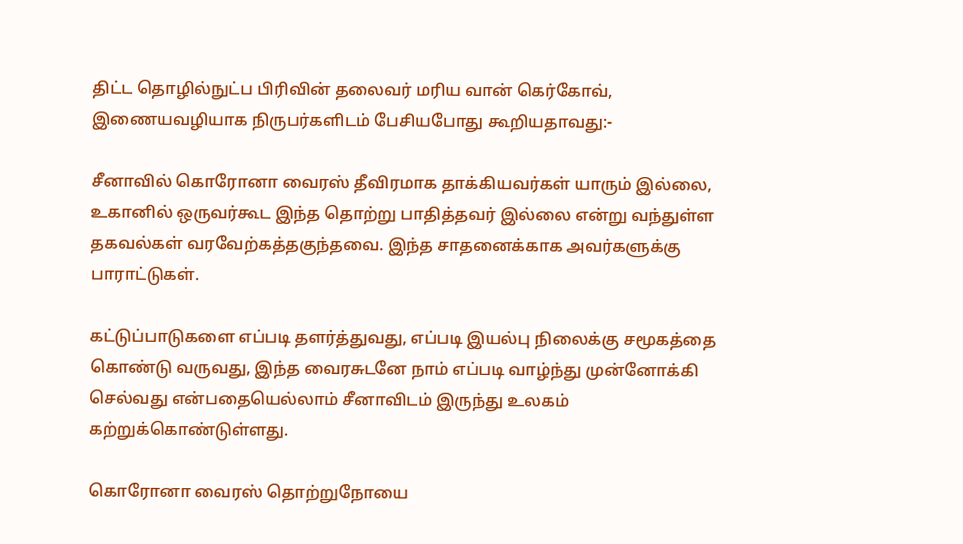திட்ட தொழில்நுட்ப பிரிவின் தலைவர் மரிய வான் கெர்கோவ், இணையவழியாக நிருபர்களிடம் பேசியபோது கூறியதாவது:-

சீனாவில் கொரோனா வைரஸ் தீவிரமாக தாக்கியவர்கள் யாரும் இல்லை, உகானில் ஒருவர்கூட இந்த தொற்று பாதித்தவர் இல்லை என்று வந்துள்ள தகவல்கள் வரவேற்கத்தகுந்தவை. இந்த சாதனைக்காக அவர்களுக்கு பாராட்டுகள்.

கட்டுப்பாடுகளை எப்படி தளர்த்துவது, எப்படி இயல்பு நிலைக்கு சமூகத்தை கொண்டு வருவது, இந்த வைரசுடனே நாம் எப்படி வாழ்ந்து முன்னோக்கி செல்வது என்பதையெல்லாம் சீனாவிடம் இருந்து உலகம் கற்றுக்கொண்டுள்ளது.

கொரோனா வைரஸ் தொற்றுநோயை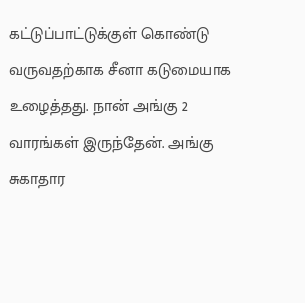கட்டுப்பாட்டுக்குள் கொண்டு வருவதற்காக சீனா கடுமையாக உழைத்தது. நான் அங்கு 2 வாரங்கள் இருந்தேன். அங்கு சுகாதார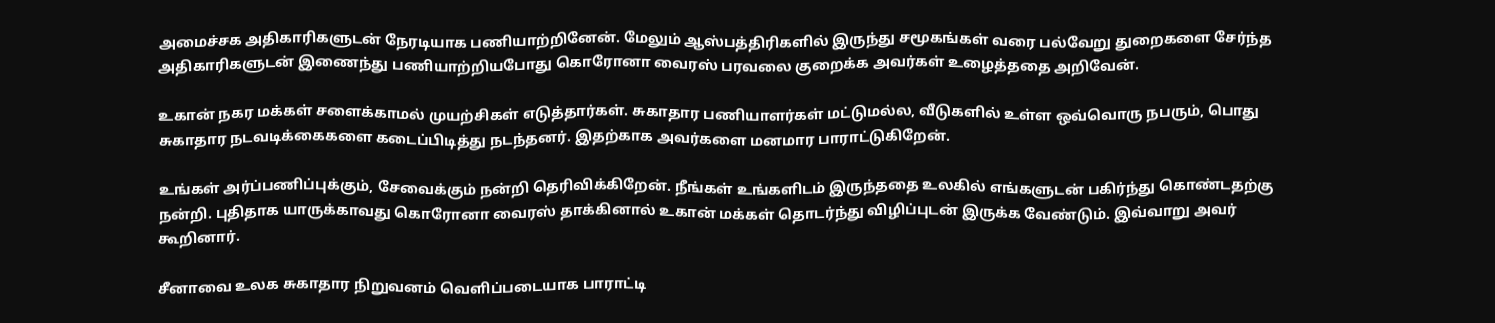அமைச்சக அதிகாரிகளுடன் நேரடியாக பணியாற்றினேன். மேலும் ஆஸ்பத்திரிகளில் இருந்து சமூகங்கள் வரை பல்வேறு துறைகளை சேர்ந்த அதிகாரிகளுடன் இணைந்து பணியாற்றியபோது கொரோனா வைரஸ் பரவலை குறைக்க அவர்கள் உழைத்ததை அறிவேன்.

உகான் நகர மக்கள் சளைக்காமல் முயற்சிகள் எடுத்தார்கள். சுகாதார பணியாளர்கள் மட்டுமல்ல, வீடுகளில் உள்ள ஒவ்வொரு நபரும், பொது சுகாதார நடவடிக்கைகளை கடைப்பிடித்து நடந்தனர். இதற்காக அவர்களை மனமார பாராட்டுகிறேன்.

உங்கள் அர்ப்பணிப்புக்கும், சேவைக்கும் நன்றி தெரிவிக்கிறேன். நீங்கள் உங்களிடம் இருந்ததை உலகில் எங்களுடன் பகிர்ந்து கொண்டதற்கு நன்றி. புதிதாக யாருக்காவது கொரோனா வைரஸ் தாக்கினால் உகான் மக்கள் தொடர்ந்து விழிப்புடன் இருக்க வேண்டும். இவ்வாறு அவர் கூறினார்.

சீனாவை உலக சுகாதார நிறுவனம் வெளிப்படையாக பாராட்டி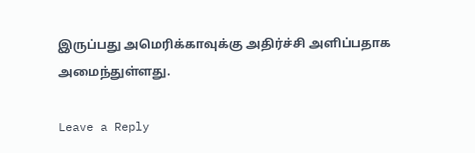இருப்பது அமெரிக்காவுக்கு அதிர்ச்சி அளிப்பதாக அமைந்துள்ளது.

Leave a Reply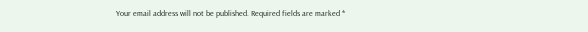Your email address will not be published. Required fields are marked *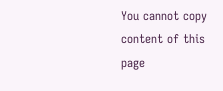You cannot copy content of this page